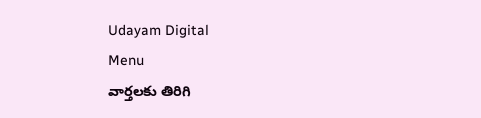Udayam Digital
Menu
వార్తలకు తిరిగి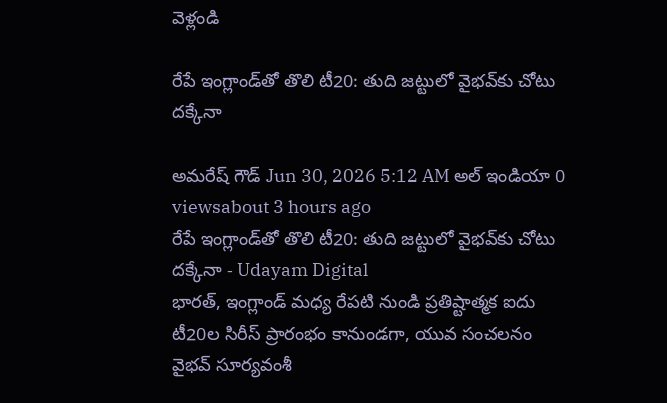వెళ్లండి

రేపే ఇంగ్లాండ్‌తో తొలి టీ20: తుది జట్టులో వైభవ్‌కు చోటు దక్కేనా

అమరేష్ గౌడ్ Jun 30, 2026 5:12 AM అల్ ఇండియా 0 viewsabout 3 hours ago
రేపే ఇంగ్లాండ్‌తో తొలి టీ20: తుది జట్టులో వైభవ్‌కు చోటు దక్కేనా - Udayam Digital
భారత్, ఇంగ్లాండ్ మధ్య రేపటి నుండి ప్రతిష్టాత్మక ఐదు టీ20ల సిరీస్ ప్రారంభం కానుండగా, యువ సంచలనం వైభవ్ సూర్యవంశీ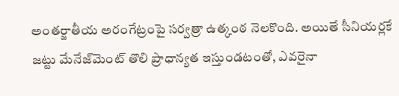అంతర్జాతీయ అరంగేట్రంపై సర్వత్రా ఉత్కంఠ నెలకొంది. అయితే సీనియర్లకే జట్టు మేనేజ్‌మెంట్ తొలి ప్రాధాన్యత ఇస్తుండటంతో, ఎవరైనా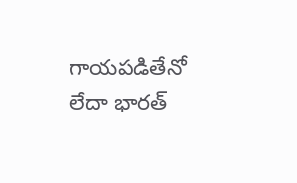గాయపడితేనో లేదా భారత్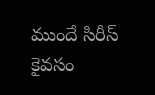ముందే సిరీస్ కైవసం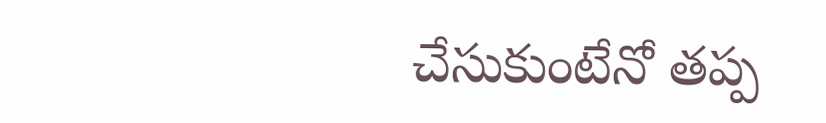చేసుకుంటేనో తప్ప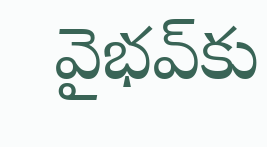వైభవ్‌కు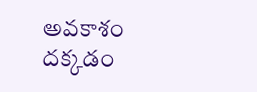అవకాశం దక్కడం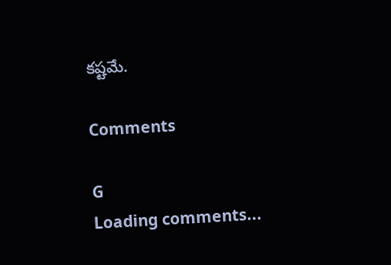కష్టమే.

Comments

G
Loading comments...